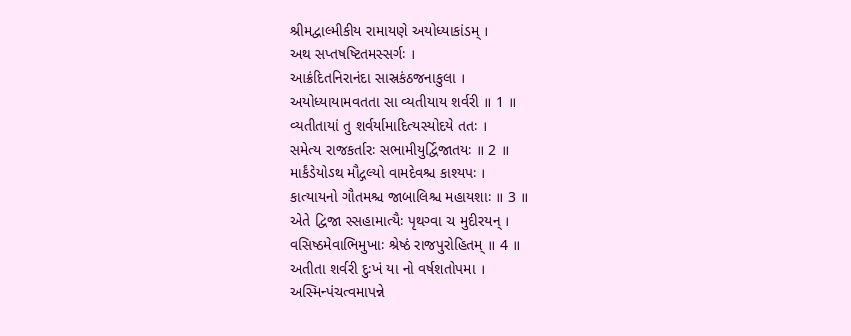શ્રીમદ્વાલ્મીકીય રામાયણે અયોધ્યાકાંડમ્ ।
અથ સપ્તષષ્ટિતમસ્સર્ગઃ ।
આક્રંદિતનિરાનંદા સાસ્રકંઠજનાકુલા ।
અયોધ્યાયામવતતા સા વ્યતીયાય શર્વરી ॥ 1 ॥
વ્યતીતાયાં તુ શર્વર્યામાદિત્યસ્યોદયે તતઃ ।
સમેત્ય રાજકર્તારઃ સભામીયુર્દ્વિજાતયઃ ॥ 2 ॥
માર્કંડેયોઽથ મૌદ્ગલ્યો વામદેવશ્ચ કાશ્યપઃ ।
કાત્યાયનો ગૌતમશ્ચ જાબાલિશ્ચ મહાયશાઃ ॥ 3 ॥
એતે દ્વિજા સ્સહામાત્યૈઃ પૃથગ્વા ચ મુદીરયન્ ।
વસિષ્ઠમેવાભિમુખાઃ શ્રેષ્ઠં રાજપુરોહિતમ્ ॥ 4 ॥
અતીતા શર્વરી દુઃખં યા નો વર્ષશતોપમા ।
અસ્મિન્પંચત્વમાપન્ને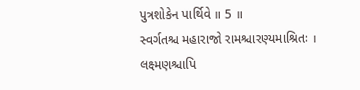પુત્રશોકેન પાર્થિવે ॥ 5 ॥
સ્વર્ગતશ્ચ મહારાજો રામશ્ચારણ્યમાશ્રિતઃ ।
લક્ષ્મણશ્ચાપિ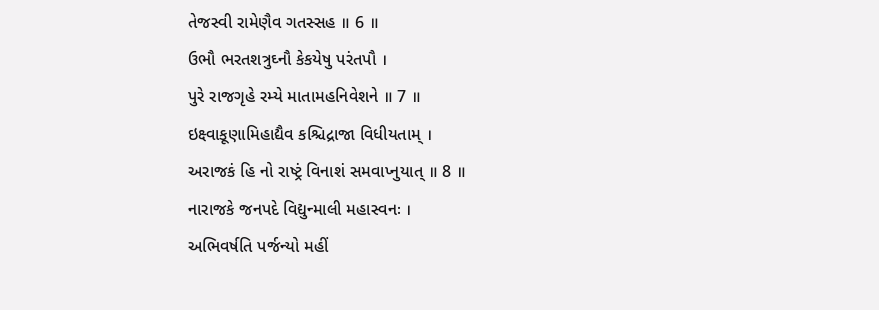તેજસ્વી રામેણૈવ ગતસ્સહ ॥ 6 ॥
ઉભૌ ભરતશત્રુઘ્નૌ કેકયેષુ પરંતપૌ ।
પુરે રાજગૃહે રમ્યે માતામહનિવેશને ॥ 7 ॥
ઇક્ષ્વાકૂણામિહાદ્યૈવ કશ્ચિદ્રાજા વિધીયતામ્ ।
અરાજકં હિ નો રાષ્ટ્રં વિનાશં સમવાપ્નુયાત્ ॥ 8 ॥
નારાજકે જનપદે વિદ્યુન્માલી મહાસ્વનઃ ।
અભિવર્ષતિ પર્જન્યો મહીં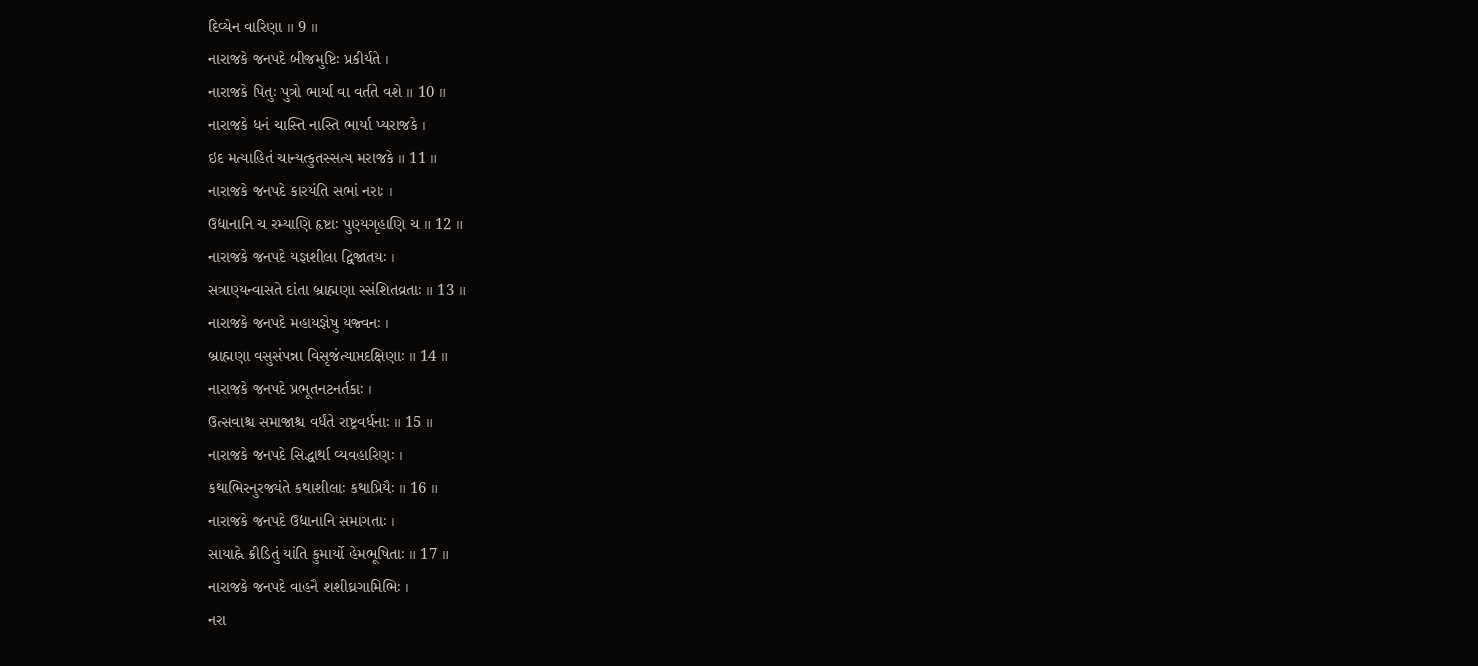દિવ્યેન વારિણા ॥ 9 ॥
નારાજકે જનપદે બીજમુષ્ટિઃ પ્રકીર્યતે ।
નારાજકે પિતુઃ પુત્રો ભાર્યા વા વર્તતે વશે ॥ 10 ॥
નારાજકે ધનં ચાસ્તિ નાસ્તિ ભાર્યા પ્યરાજકે ।
ઇદ મત્યાહિતં ચાન્યત્કુતસ્સત્ય મરાજકે ॥ 11 ॥
નારાજકે જનપદે કારયંતિ સભાં નરાઃ ।
ઉદ્યાનાનિ ચ રમ્યાણિ હૃષ્ટાઃ પુણ્યગૃહાણિ ચ ॥ 12 ॥
નારાજકે જનપદે યજ્ઞશીલા દ્વિજાતયઃ ।
સત્રાણ્યન્વાસતે દાંતા બ્રાહ્મણા સ્સંશિતવ્રતાઃ ॥ 13 ॥
નારાજકે જનપદે મહાયજ્ઞેષુ યજ્વનઃ ।
બ્રાહ્મણા વસુસંપન્ના વિસૃજંત્યાપ્તદક્ષિણાઃ ॥ 14 ॥
નારાજકે જનપદે પ્રભૂતનટનર્તકાઃ ।
ઉત્સવાશ્ચ સમાજાશ્ચ વર્ધંતે રાષ્ટ્રવર્ધનાઃ ॥ 15 ॥
નારાજકે જનપદે સિદ્ધાર્થા વ્યવહારિણઃ ।
કથાભિરનુરજ્યંતે કથાશીલાઃ કથાપ્રિયૈઃ ॥ 16 ॥
નારાજકે જનપદે ઉદ્યાનાનિ સમાગતાઃ ।
સાયાહ્ને ક્રીડિતું યાંતિ કુમાર્યો હેમભૂષિતાઃ ॥ 17 ॥
નારાજકે જનપદે વાહનૈ શશીઘ્રગામિભિઃ ।
નરા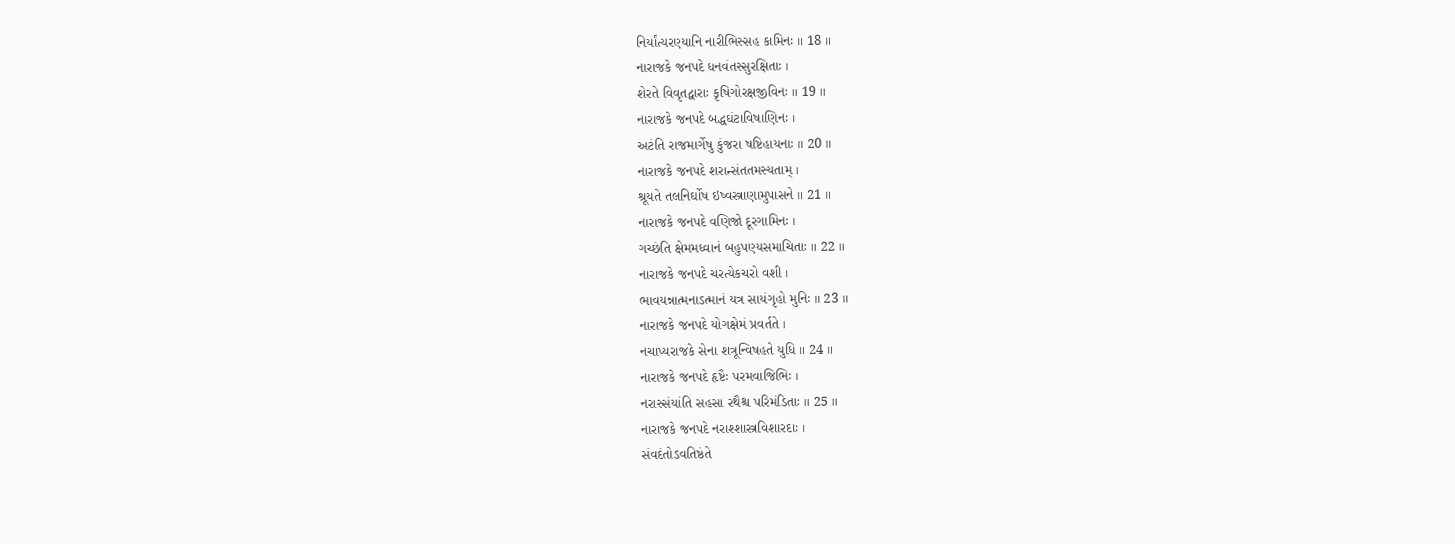નિર્યાંત્યરણ્યાનિ નારીભિસ્સહ કામિનઃ ॥ 18 ॥
નારાજકે જનપદે ધનવંતસ્સુરક્ષિતાઃ ।
શેરતે વિવૃતદ્વારાઃ કૃષિગોરક્ષજીવિનઃ ॥ 19 ॥
નારાજકે જનપદે બદ્ધઘંટાવિષાણિનઃ ।
અટંતિ રાજમાર્ગેષુ કુંજરા ષષ્ટિહાયનાઃ ॥ 20 ॥
નારાજકે જનપદે શરાન્સંતતમસ્યતામ્ ।
શ્રૂયતે તલનિર્ઘોષ ઇષ્વસ્ત્રાણામુપાસને ॥ 21 ॥
નારાજકે જનપદે વણિજો દૂરગામિનઃ ।
ગચ્છંતિ ક્ષેમમધ્વાનં બહુપણ્યસમાચિતાઃ ॥ 22 ॥
નારાજકે જનપદે ચરત્યેકચરો વશી ।
ભાવયન્નાત્મનાઽત્માનં યત્ર સાયંગૃહો મુનિઃ ॥ 23 ॥
નારાજકે જનપદે યોગક્ષેમં પ્રવર્તતે ।
નચાપ્યરાજકે સેના શત્રૂન્વિષહતે યુધિ ॥ 24 ॥
નારાજકે જનપદે હૃષ્ટૈઃ પરમવાજિભિઃ ।
નરાસ્સંયાંતિ સહસા રથૈશ્ચ પરિમંડિતાઃ ॥ 25 ॥
નારાજકે જનપદે નરાશ્શાસ્ત્રવિશારદાઃ ।
સંવદંતોઽવતિષ્ઠંતે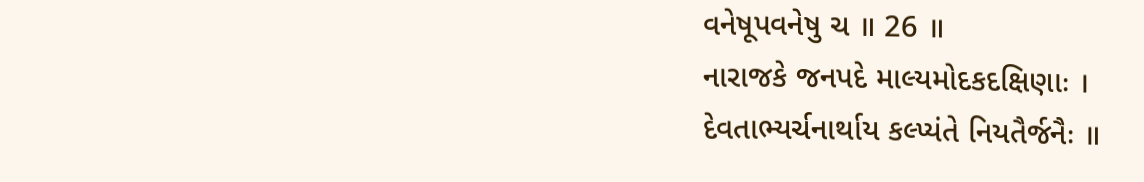વનેષૂપવનેષુ ચ ॥ 26 ॥
નારાજકે જનપદે માલ્યમોદકદક્ષિણાઃ ।
દેવતાભ્યર્ચનાર્થાય કલ્પ્યંતે નિયતૈર્જનૈઃ ॥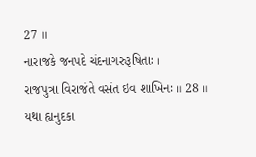27 ॥
નારાજકે જનપદે ચંદનાગરુરૂષિતાઃ ।
રાજપુત્રા વિરાજંતે વસંત ઇવ શાખિનઃ ॥ 28 ॥
યથા હ્યનુદકા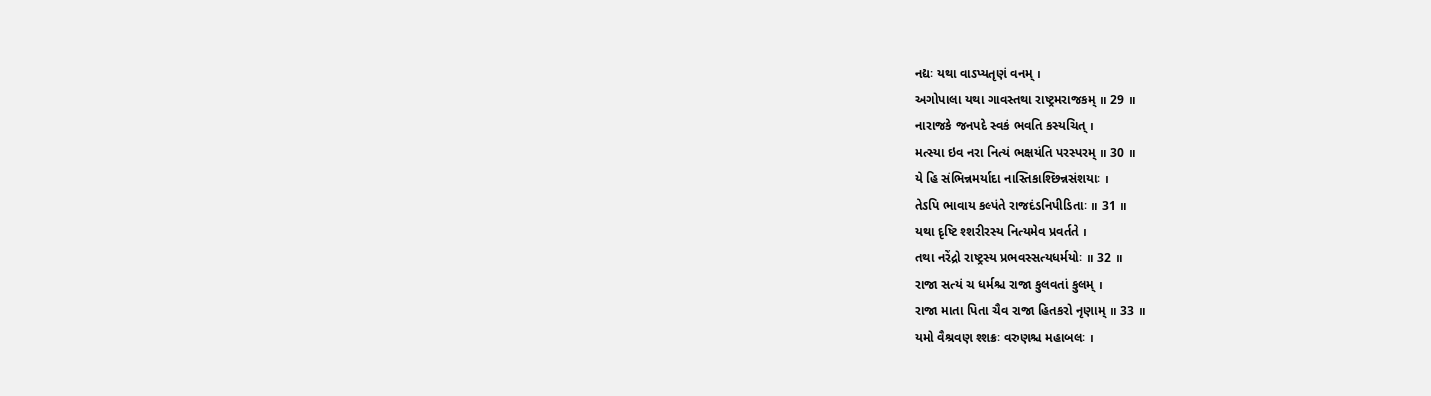નદ્યઃ યથા વાઽપ્યતૃણં વનમ્ ।
અગોપાલા યથા ગાવસ્તથા રાષ્ટ્રમરાજકમ્ ॥ 29 ॥
નારાજકે જનપદે સ્વકં ભવતિ કસ્યચિત્ ।
મત્સ્યા ઇવ નરા નિત્યં ભક્ષયંતિ પરસ્પરમ્ ॥ 30 ॥
યે હિ સંભિન્નમર્યાદા નાસ્તિકાશ્છિન્નસંશયાઃ ।
તેઽપિ ભાવાય કલ્પંતે રાજદંડનિપીડિતાઃ ॥ 31 ॥
યથા દૃષ્ટિ શ્શરીરસ્ય નિત્યમેવ પ્રવર્તતે ।
તથા નરેંદ્રો રાષ્ટ્રસ્ય પ્રભવસ્સત્યધર્મયોઃ ॥ 32 ॥
રાજા સત્યં ચ ધર્મશ્ચ રાજા કુલવતાં કુલમ્ ।
રાજા માતા પિતા ચૈવ રાજા હિતકરો નૃણામ્ ॥ 33 ॥
યમો વૈશ્રવણ શ્શક્રઃ વરુણશ્ચ મહાબલઃ ।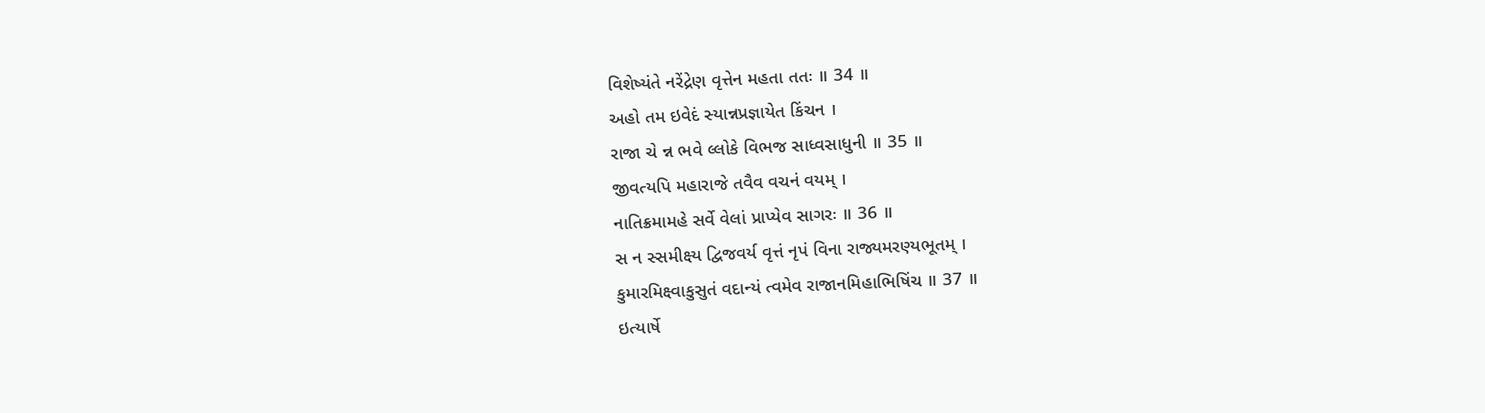વિશેષ્યંતે નરેંદ્રેણ વૃત્તેન મહતા તતઃ ॥ 34 ॥
અહો તમ ઇવેદં સ્યાન્નપ્રજ્ઞાયેત કિંચન ।
રાજા ચે ન્ન ભવે લ્લોકે વિભજ સાધ્વસાધુની ॥ 35 ॥
જીવત્યપિ મહારાજે તવૈવ વચનં વયમ્ ।
નાતિક્રમામહે સર્વે વેલાં પ્રાપ્યેવ સાગરઃ ॥ 36 ॥
સ ન સ્સમીક્ષ્ય દ્વિજવર્ય વૃત્તં નૃપં વિના રાજ્યમરણ્યભૂતમ્ ।
કુમારમિક્ષ્વાકુસુતં વદાન્યં ત્વમેવ રાજાનમિહાભિષિંચ ॥ 37 ॥
ઇત્યાર્ષે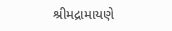શ્રીમદ્રામાયણે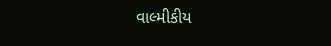વાલ્મીકીય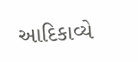આદિકાવ્યે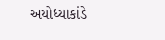અયોધ્યાકાંડે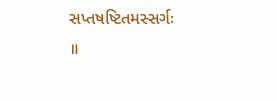સપ્તષષ્ટિતમસ્સર્ગઃ ॥